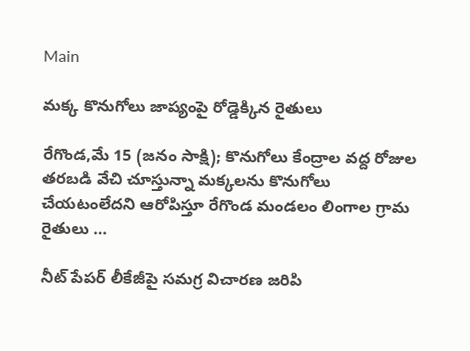Main

మక్క కొనుగోలు జాప్యంపై రోడ్డెక్కిన రైతులు

రేగొండ,మే 15 (జనం సాక్షి); కొనుగోలు కేంద్రాల వద్ద రోజుల తరబడి వేచి చూస్తున్నా మక్కలను కొనుగోలు చేయటంలేదని ఆరోపిస్తూ రేగొండ మండలం లింగాల గ్రామ రైతులు …

నీట్ పేపర్ లీకేజీపై సమగ్ర విచారణ జరిపి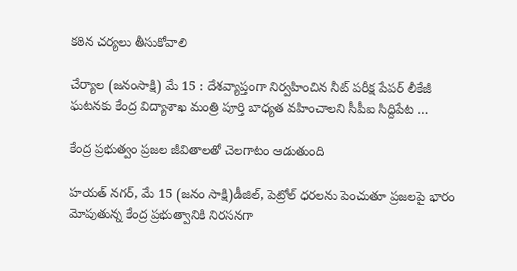కఠిన చర్యలు తీసుకోవాలి

చేర్యాల (జనంసాక్షి) మే 15 : దేశవ్యాప్తంగా నిర్వహించిన నీట్ పరీక్ష పేపర్ లీకేజీ ఘటనకు కేంద్ర విద్యాశాఖ మంత్రి పూర్తి బాధ్యత వహించాలని సీపీఐ సిద్దిపేట …

కేంద్ర ప్రభుత్వం ప్రజల జీవితాలతో చెలగాటం ఆడుతుంది

హయత్ నగర్, మే 15 (జనం సాక్షి)డీజిల్, పెట్రోల్ ధరలను పెంచుతూ ప్రజలపై భారం మోపుతున్న కేంద్ర ప్రభుత్వానికి నిరసనగా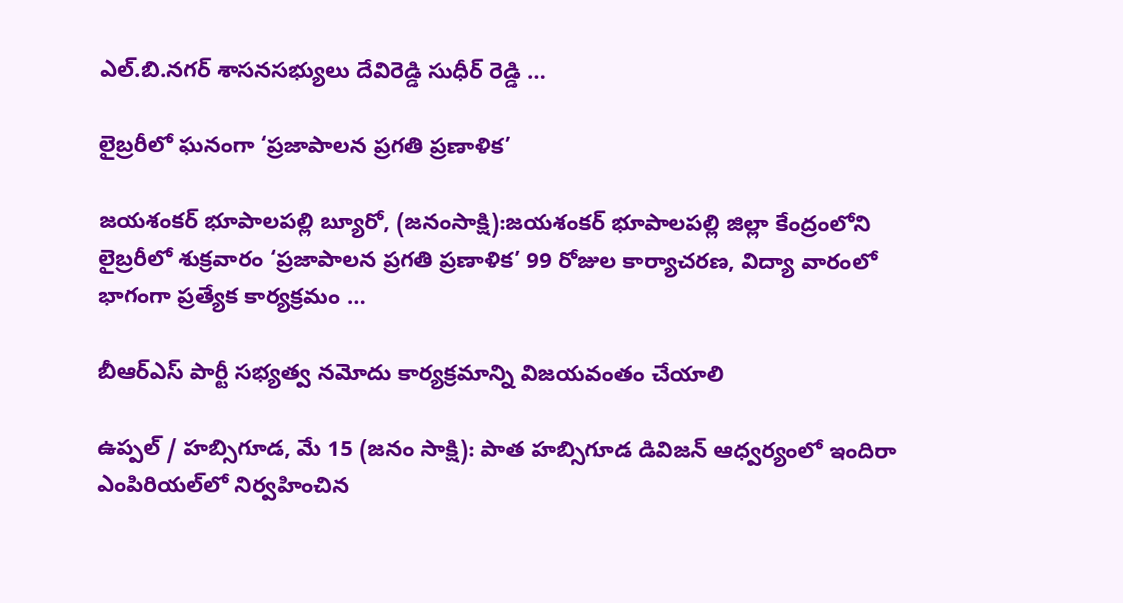ఎల్.బి.నగర్ శాసనసభ్యులు దేవిరెడ్డి సుధీర్ రెడ్డి …

లైబ్రరీలో ఘనంగా ‘ప్రజాపాలన ప్రగతి ప్రణాళిక’

జయశంకర్ భూపాలపల్లి బ్యూరో, (జనంసాక్షి):జయశంకర్ భూపాలపల్లి జిల్లా కేంద్రంలోని లైబ్రరీలో శుక్రవారం ‘ప్రజాపాలన ప్రగతి ప్రణాళిక’ 99 రోజుల కార్యాచరణ, విద్యా వారంలో భాగంగా ప్రత్యేక కార్యక్రమం …

బీఆర్‌ఎస్ పార్టీ సభ్యత్వ నమోదు కార్యక్రమాన్ని విజయవంతం చేయాలి

ఉప్పల్ / హబ్సిగూడ, మే 15 (జనం సాక్షి): పాత హబ్సిగూడ డివిజన్‌ ఆధ్వర్యంలో ఇందిరా ఎంపిరియల్‌లో నిర్వహించిన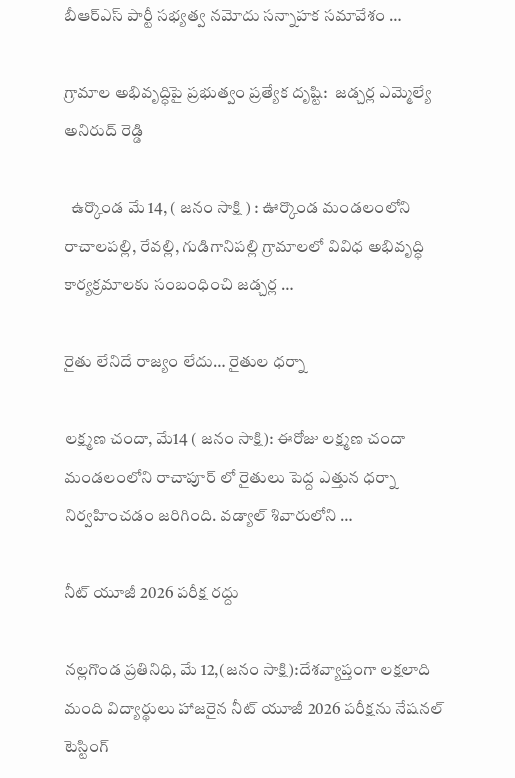బీఆర్‌ఎస్ పార్టీ సభ్యత్వ నమోదు సన్నాహక సమావేశం …

గ్రామాల అభివృద్ధిపై ప్రభుత్వం ప్రత్యేక దృష్టి:  జడ్చర్ల ఎమ్మెల్యే అనిరుద్ రెడ్డి

  ఉర్కొండ మే 14, ( జనం సాక్షి ) : ఊర్కొండ మండలంలోని రాచాలపల్లి, రేవల్లి, గుడిగానిపల్లి గ్రామాలలో వివిధ అభివృద్ధి కార్యక్రమాలకు సంబంధించి జడ్చర్ల …

రైతు లేనిదే రాజ్యం లేదు… రైతుల ధర్నా

లక్ష్మణ చందా, మే14 ( జనం సాక్షి): ఈరోజు లక్ష్మణ చందా మండలంలోని రాచాపూర్ లో రైతులు పెద్ద ఎత్తున ధర్నా నిర్వహించడం జరిగింది. వడ్యాల్ శివారులోని …

నీట్ యూజీ 2026 పరీక్ష రద్దు

నల్లగొండ ప్రతినిధి, మే 12,(జనం సాక్షి):దేశవ్యాప్తంగా లక్షలాది మంది విద్యార్థులు హాజరైన నీట్ యూజీ 2026 పరీక్షను నేషనల్ టెస్టింగ్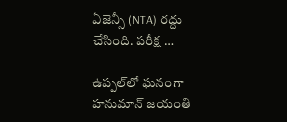ఏజెన్సీ (NTA) రద్దు చేసింది. పరీక్ష …

ఉప్పల్‌లో ఘనంగా హనుమాన్ జయంతి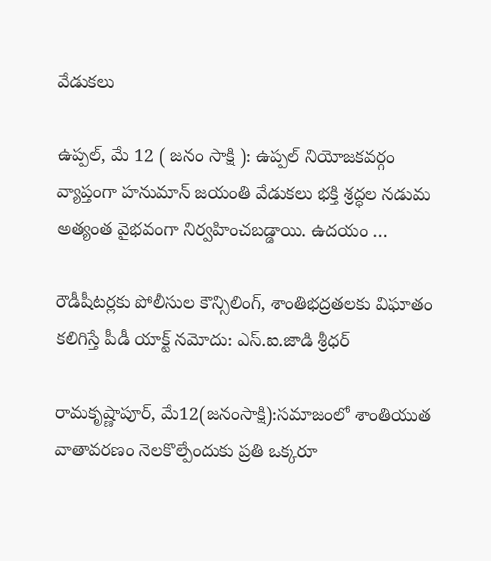వేడుకలు

ఉప్పల్, మే 12 ( జనం సాక్షి ): ఉప్పల్ నియోజకవర్గం వ్యాప్తంగా హనుమాన్ జయంతి వేడుకలు భక్తి శ్రద్ధల నడుమ అత్యంత వైభవంగా నిర్వహించబడ్డాయి. ఉదయం …

రౌడీషీటర్లకు పోలీసుల కౌన్సిలింగ్, శాంతిభద్రతలకు విఘాతం కలిగిస్తే పీడీ యాక్ట్ నమోదు: ఎస్.ఐ.జాడి శ్రీధర్

రామకృష్ణాపూర్, మే12(జనంసాక్షి):సమాజంలో శాంతియుత వాతావరణం నెలకొల్పేందుకు ప్రతి ఒక్కరూ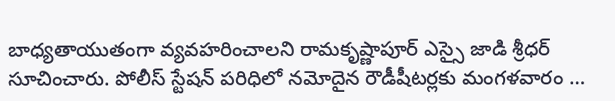బాధ్యతాయుతంగా వ్యవహరించాలని రామకృష్ణాపూర్ ఎస్సై జాడి శ్రీధర్ సూచించారు. పోలీస్ స్టేషన్ పరిధిలో నమోదైన రౌడీషీటర్లకు మంగళవారం …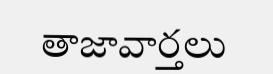తాజావార్తలు